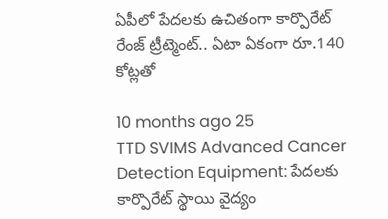ఏపీలో పేదలకు ఉచితంగా కార్పొరేట్ రేంజ్ ట్రీట్మెంట్.. ఏటా ఏకంగా రూ.140 కోట్లతో

10 months ago 25
TTD SVIMS Advanced Cancer Detection Equipment: పేదలకు కార్పొరేట్ స్థాయి వైద్యం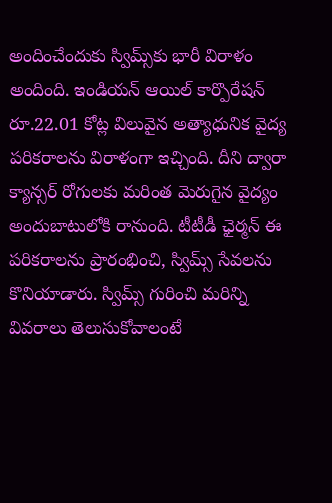అందించేందుకు స్విమ్స్‌కు భారీ విరాళం అందింది. ఇండియన్ ఆయిల్ కార్పొరేషన్ రూ.22.01 కోట్ల విలువైన అత్యాధునిక వైద్య పరికరాలను విరాళంగా ఇచ్చింది. దీని ద్వారా క్యాన్సర్ రోగులకు మరింత మెరుగైన వైద్యం అందుబాటులోకి రానుంది. టీటీడీ ఛైర్మన్ ఈ పరికరాలను ప్రారంభించి, స్విమ్స్ సేవలను కొనియాడారు. స్విమ్స్ గురించి మరిన్ని వివరాలు తెలుసుకోవాలంటే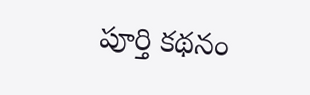పూర్తి కథనం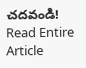చదవండి!
Read Entire Article